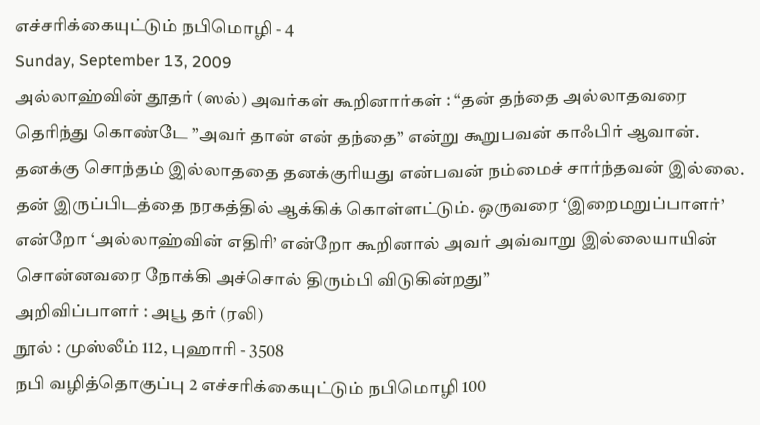எச்சரிக்கையுட்டும் நபிமொழி - 4
Sunday, September 13, 2009
அல்லாஹ்வின் தூதர் (ஸல்) அவர்கள் கூறினார்கள் : “தன் தந்தை அல்லாதவரை தெரிந்து கொண்டே ”அவர் தான் என் தந்தை” என்று கூறுபவன் காஃபிர் ஆவான். தனக்கு சொந்தம் இல்லாததை தனக்குரியது என்பவன் நம்மைச் சார்ந்தவன் இல்லை. தன் இருப்பிடத்தை நரகத்தில் ஆக்கிக் கொள்ளட்டும். ஒருவரை ‘இறைமறுப்பாளர்’ என்றோ ‘அல்லாஹ்வின் எதிரி’ என்றோ கூறினால் அவர் அவ்வாறு இல்லையாயின் சொன்னவரை நோக்கி அச்சொல் திரும்பி விடுகின்றது”
அறிவிப்பாளர் : அபூ தர் (ரலி)
நூல் : முஸ்லீம் 112, புஹாரி - 3508
நபி வழித்தொகுப்பு 2 எச்சரிக்கையுட்டும் நபிமொழி 100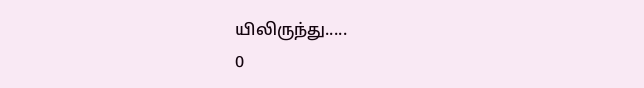யிலிருந்து.....
0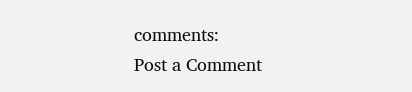comments:
Post a Comment